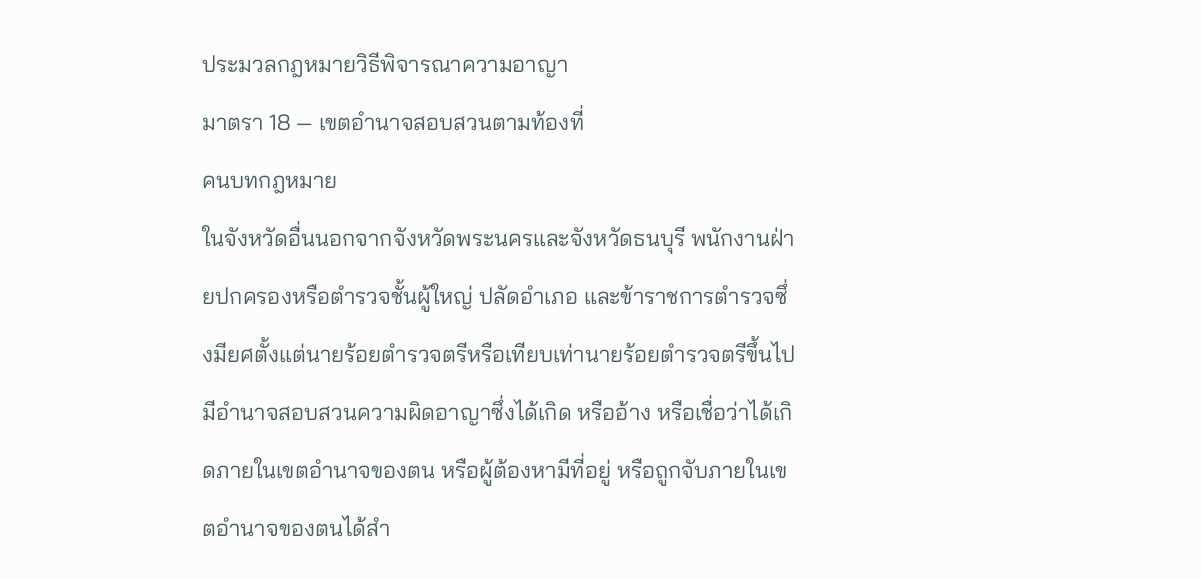ประมวลกฎหมายวิธีพิจารณาความอาญา
มาตรา 18 — เขตอำนาจสอบสวนตามท้องที่
คนบทกฎหมาย
ในจังหวัดอื่นนอกจากจังหวัดพระนครและจังหวัดธนบุรี พนักงานฝ่ายปกครองหรือตำรวจชั้นผู้ใหญ่ ปลัดอำเภอ และข้าราชการตำรวจซึ่งมียศตั้งแต่นายร้อยตำรวจตรีหรือเทียบเท่านายร้อยตำรวจตรีขึ้นไป มีอำนาจสอบสวนความผิดอาญาซึ่งได้เกิด หรืออ้าง หรือเชื่อว่าได้เกิดภายในเขตอำนาจของตน หรือผู้ต้องหามีที่อยู่ หรือถูกจับภายในเขตอำนาจของตนได้สำ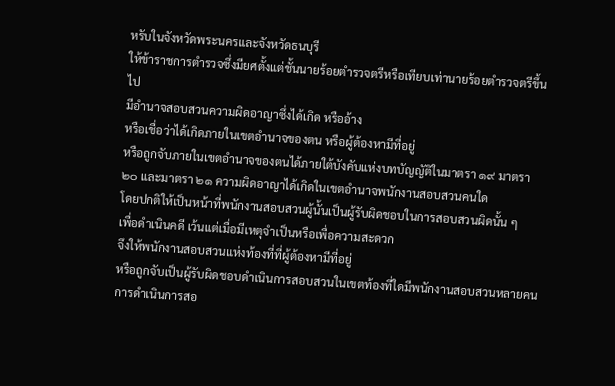หรับในจังหวัดพระนครและจังหวัดธนบุรี
ให้ข้าราชการตำรวจซึ่งมียศตั้งแต่ชั้นนายร้อยตำรวจตรีหรือเทียบเท่านายร้อยตำรวจตรีขึ้นไป
มีอำนาจสอบสวนความผิดอาญาซึ่งได้เกิด หรืออ้าง
หรือเชื่อว่าได้เกิดภายในเขตอำนาจของตน หรือผู้ต้องหามีที่อยู่
หรือถูกจับภายในเขตอำนาจของตนได้ภายใต้บังคับแห่งบทบัญญัติในมาตรา ๑๙ มาตรา ๒๐ และมาตรา ๒๑ ความผิดอาญาได้เกิดในเขตอำนาจพนักงานสอบสวนคนใด
โดยปกติให้เป็นหน้าที่พนักงานสอบสวนผู้นั้นเป็นผู้รับผิดชอบในการสอบสวนผิดนั้น ๆ
เพื่อดำเนินคดี เว้นแต่เมื่อมีเหตุจำเป็นหรือเพื่อความสะดวก
จึงให้พนักงานสอบสวนแห่งท้องที่ที่ผู้ต้องหามีที่อยู่
หรือถูกจับเป็นผู้รับผิดชอบดำเนินการสอบสวนในเขตท้องที่ใดมีพนักงานสอบสวนหลายคน
การดำเนินการสอ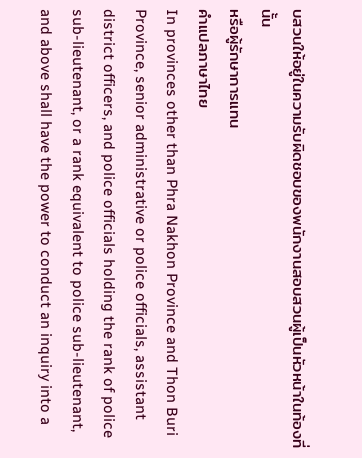บสวนให้อยู่ในความรับผิดชอบของพนักงานสอบสวนผู้เป็นหัวหน้าในท้องที่นั้น
หรือผู้รักษาการแทน
คำแปลภาษาไทย
In provinces other than Phra Nakhon Province and Thon Buri Province, senior administrative or police officials, assistant district officers, and police officials holding the rank of police sub-lieutenant, or a rank equivalent to police sub-lieutenant, and above shall have the power to conduct an inquiry into a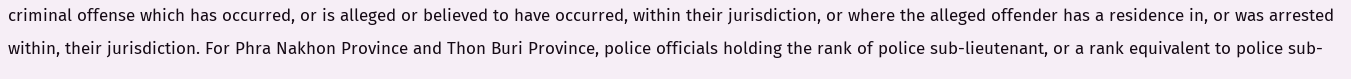criminal offense which has occurred, or is alleged or believed to have occurred, within their jurisdiction, or where the alleged offender has a residence in, or was arrested within, their jurisdiction. For Phra Nakhon Province and Thon Buri Province, police officials holding the rank of police sub-lieutenant, or a rank equivalent to police sub-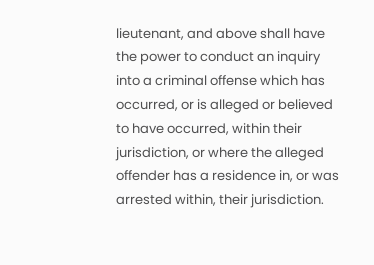lieutenant, and above shall have the power to conduct an inquiry into a criminal offense which has occurred, or is alleged or believed to have occurred, within their jurisdiction, or where the alleged offender has a residence in, or was arrested within, their jurisdiction.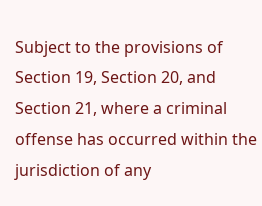Subject to the provisions of Section 19, Section 20, and Section 21, where a criminal offense has occurred within the jurisdiction of any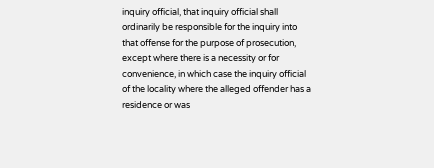inquiry official, that inquiry official shall ordinarily be responsible for the inquiry into that offense for the purpose of prosecution, except where there is a necessity or for convenience, in which case the inquiry official of the locality where the alleged offender has a residence or was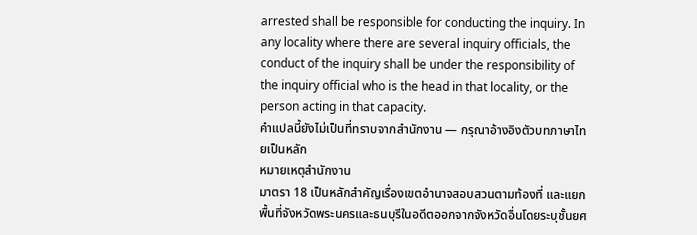arrested shall be responsible for conducting the inquiry. In any locality where there are several inquiry officials, the conduct of the inquiry shall be under the responsibility of the inquiry official who is the head in that locality, or the person acting in that capacity.
คำแปลนี้ยังไม่เป็นที่ทราบจากสำนักงาน — กรุณาอ้างอิงตัวบทภาษาไทยเป็นหลัก
หมายเหตุสำนักงาน
มาตรา 18 เป็นหลักสำคัญเรื่องเขตอำนาจสอบสวนตามท้องที่ และแยกพื้นที่จังหวัดพระนครและธนบุรีในอดีตออกจากจังหวัดอื่นโดยระบุชั้นยศ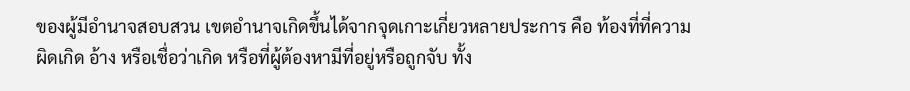ของผู้มีอำนาจสอบสวน เขตอำนาจเกิดขึ้นได้จากจุดเกาะเกี่ยวหลายประการ คือ ท้องที่ที่ความผิดเกิด อ้าง หรือเชื่อว่าเกิด หรือที่ผู้ต้องหามีที่อยู่หรือถูกจับ ทั้ง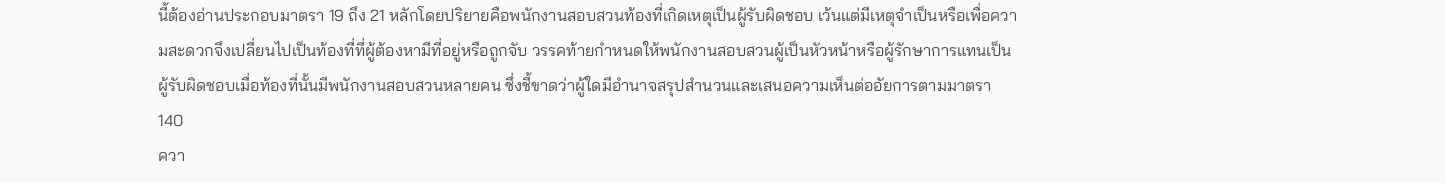นี้ต้องอ่านประกอบมาตรา 19 ถึง 21 หลักโดยปริยายคือพนักงานสอบสวนท้องที่เกิดเหตุเป็นผู้รับผิดชอบ เว้นแต่มีเหตุจำเป็นหรือเพื่อความสะดวกจึงเปลี่ยนไปเป็นท้องที่ที่ผู้ต้องหามีที่อยู่หรือถูกจับ วรรคท้ายกำหนดให้พนักงานสอบสวนผู้เป็นหัวหน้าหรือผู้รักษาการแทนเป็นผู้รับผิดชอบเมื่อท้องที่นั้นมีพนักงานสอบสวนหลายคน ซึ่งชี้ขาดว่าผู้ใดมีอำนาจสรุปสำนวนและเสนอความเห็นต่ออัยการตามมาตรา 140
ควา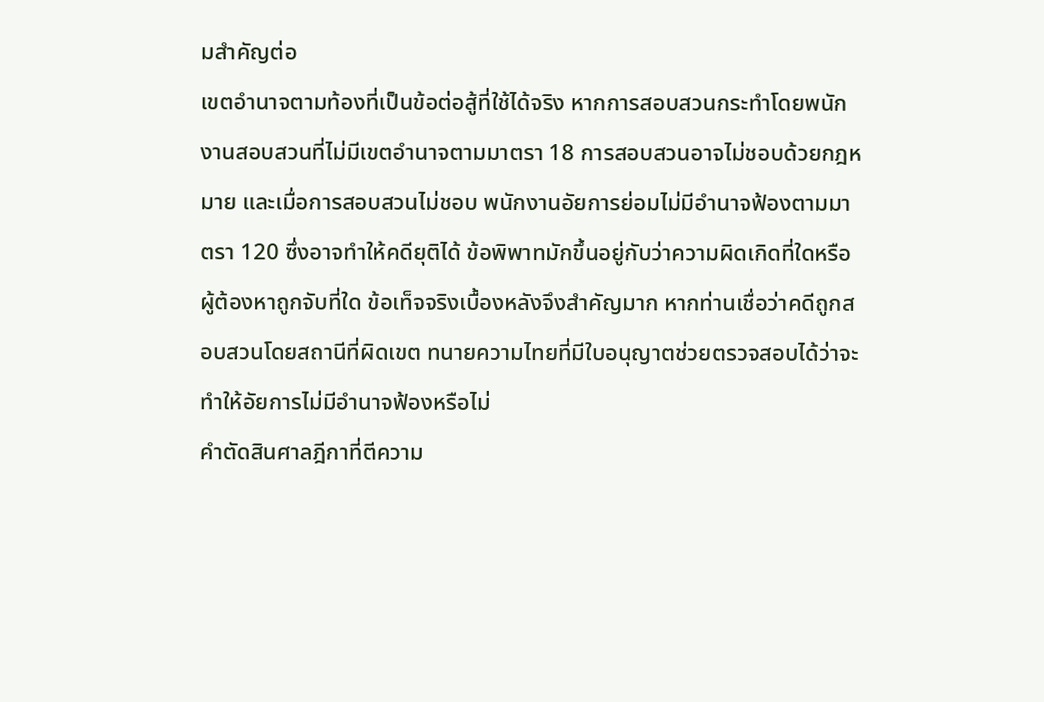มสำคัญต่อ
เขตอำนาจตามท้องที่เป็นข้อต่อสู้ที่ใช้ได้จริง หากการสอบสวนกระทำโดยพนักงานสอบสวนที่ไม่มีเขตอำนาจตามมาตรา 18 การสอบสวนอาจไม่ชอบด้วยกฎหมาย และเมื่อการสอบสวนไม่ชอบ พนักงานอัยการย่อมไม่มีอำนาจฟ้องตามมาตรา 120 ซึ่งอาจทำให้คดียุติได้ ข้อพิพาทมักขึ้นอยู่กับว่าความผิดเกิดที่ใดหรือผู้ต้องหาถูกจับที่ใด ข้อเท็จจริงเบื้องหลังจึงสำคัญมาก หากท่านเชื่อว่าคดีถูกสอบสวนโดยสถานีที่ผิดเขต ทนายความไทยที่มีใบอนุญาตช่วยตรวจสอบได้ว่าจะทำให้อัยการไม่มีอำนาจฟ้องหรือไม่
คำตัดสินศาลฎีกาที่ตีความ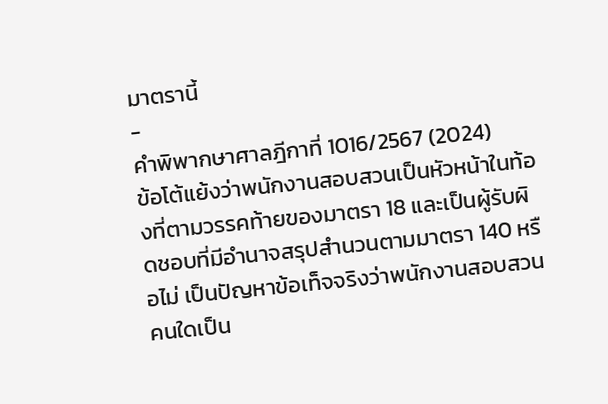มาตรานี้
-
คำพิพากษาศาลฎีกาที่ 1016/2567 (2024)
ข้อโต้แย้งว่าพนักงานสอบสวนเป็นหัวหน้าในท้องที่ตามวรรคท้ายของมาตรา 18 และเป็นผู้รับผิดชอบที่มีอำนาจสรุปสำนวนตามมาตรา 140 หรือไม่ เป็นปัญหาข้อเท็จจริงว่าพนักงานสอบสวนคนใดเป็น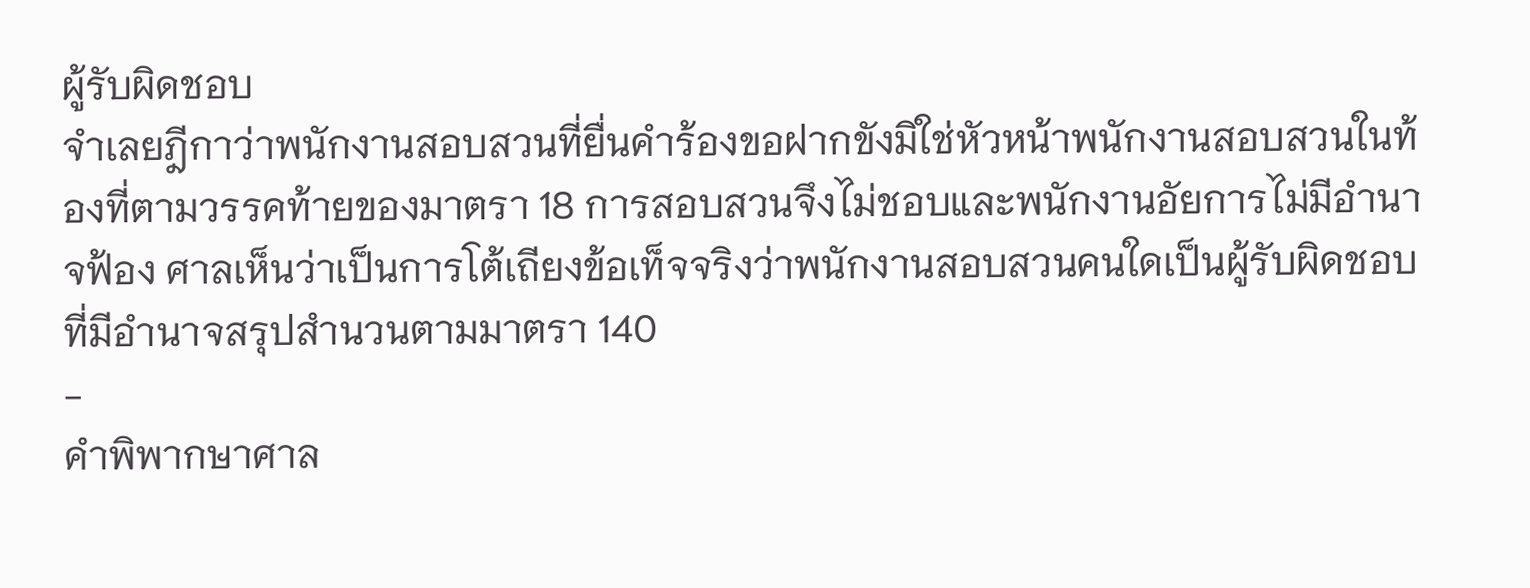ผู้รับผิดชอบ
จำเลยฎีกาว่าพนักงานสอบสวนที่ยื่นคำร้องขอฝากขังมิใช่หัวหน้าพนักงานสอบสวนในท้องที่ตามวรรคท้ายของมาตรา 18 การสอบสวนจึงไม่ชอบและพนักงานอัยการไม่มีอำนาจฟ้อง ศาลเห็นว่าเป็นการโต้เถียงข้อเท็จจริงว่าพนักงานสอบสวนคนใดเป็นผู้รับผิดชอบที่มีอำนาจสรุปสำนวนตามมาตรา 140
-
คำพิพากษาศาล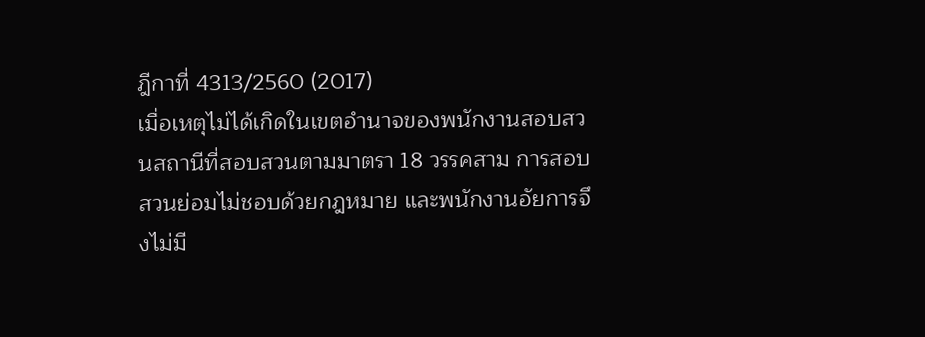ฎีกาที่ 4313/2560 (2017)
เมื่อเหตุไม่ได้เกิดในเขตอำนาจของพนักงานสอบสวนสถานีที่สอบสวนตามมาตรา 18 วรรคสาม การสอบสวนย่อมไม่ชอบด้วยกฎหมาย และพนักงานอัยการจึงไม่มี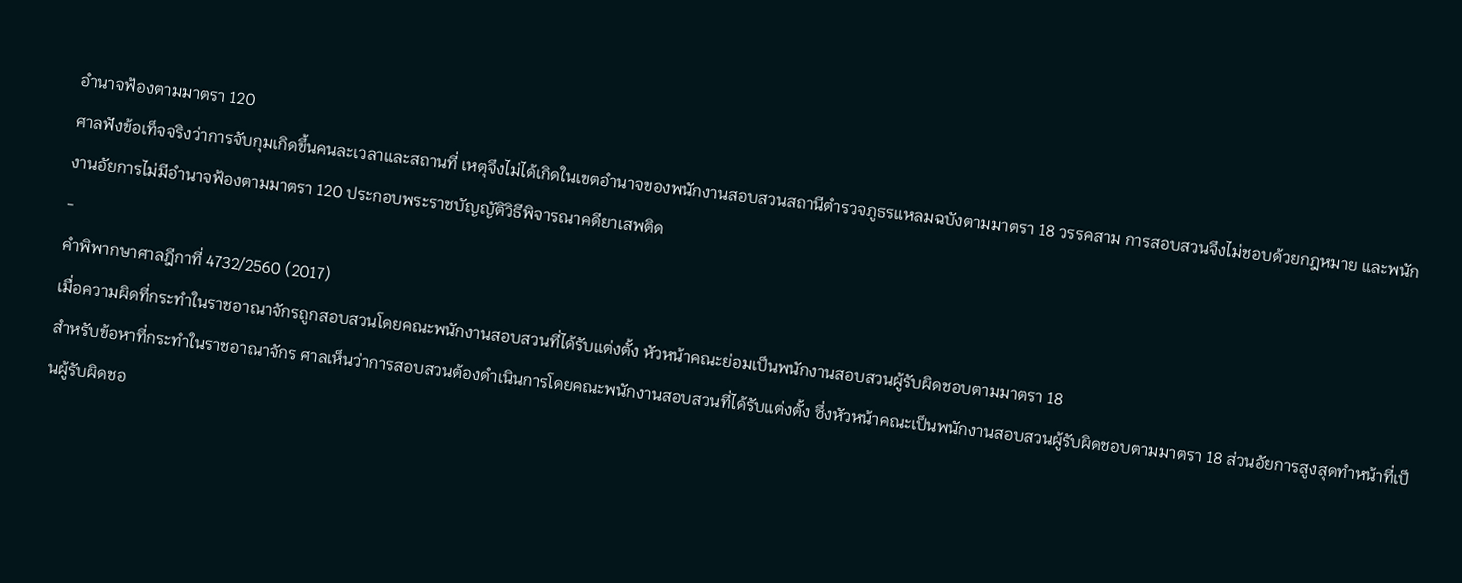อำนาจฟ้องตามมาตรา 120
ศาลฟังข้อเท็จจริงว่าการจับกุมเกิดขึ้นคนละเวลาและสถานที่ เหตุจึงไม่ได้เกิดในเขตอำนาจของพนักงานสอบสวนสถานีตำรวจภูธรแหลมฉบังตามมาตรา 18 วรรคสาม การสอบสวนจึงไม่ชอบด้วยกฎหมาย และพนักงานอัยการไม่มีอำนาจฟ้องตามมาตรา 120 ประกอบพระราชบัญญัติวิธีพิจารณาคดียาเสพติด
-
คำพิพากษาศาลฎีกาที่ 4732/2560 (2017)
เมื่อความผิดที่กระทำในราชอาณาจักรถูกสอบสวนโดยคณะพนักงานสอบสวนที่ได้รับแต่งตั้ง หัวหน้าคณะย่อมเป็นพนักงานสอบสวนผู้รับผิดชอบตามมาตรา 18
สำหรับข้อหาที่กระทำในราชอาณาจักร ศาลเห็นว่าการสอบสวนต้องดำเนินการโดยคณะพนักงานสอบสวนที่ได้รับแต่งตั้ง ซึ่งหัวหน้าคณะเป็นพนักงานสอบสวนผู้รับผิดชอบตามมาตรา 18 ส่วนอัยการสูงสุดทำหน้าที่เป็นผู้รับผิดชอ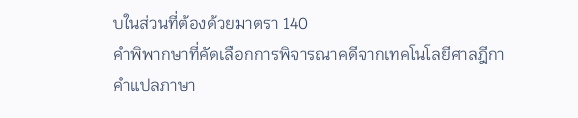บในส่วนที่ต้องด้วยมาตรา 140
คำพิพากษาที่คัดเลือกการพิจารณาคดีจากเทคโนโลยีศาลฎีกาคำแปลภาษา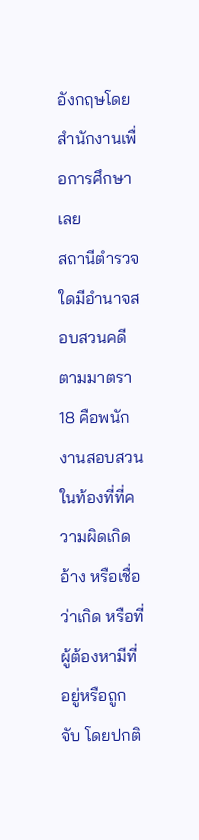อังกฤษโดยสำนักงานเพื่อการศึกษา
เลย
สถานีตำรวจใดมีอำนาจสอบสวนคดี
ตามมาตรา 18 คือพนักงานสอบสวนในท้องที่ที่ความผิดเกิด อ้าง หรือเชื่อว่าเกิด หรือที่ผู้ต้องหามีที่อยู่หรือถูกจับ โดยปกติ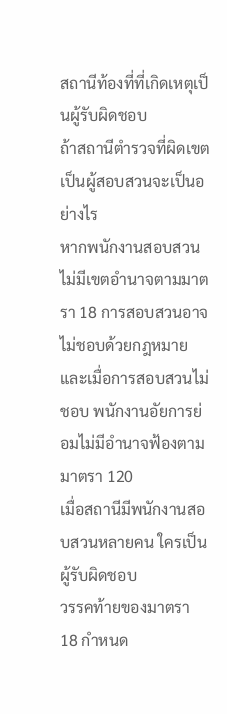สถานีท้องที่ที่เกิดเหตุเป็นผู้รับผิดชอบ
ถ้าสถานีตำรวจที่ผิดเขตเป็นผู้สอบสวนจะเป็นอย่างไร
หากพนักงานสอบสวนไม่มีเขตอำนาจตามมาตรา 18 การสอบสวนอาจไม่ชอบด้วยกฎหมาย และเมื่อการสอบสวนไม่ชอบ พนักงานอัยการย่อมไม่มีอำนาจฟ้องตามมาตรา 120
เมื่อสถานีมีพนักงานสอบสวนหลายคน ใครเป็นผู้รับผิดชอบ
วรรคท้ายของมาตรา 18 กำหนด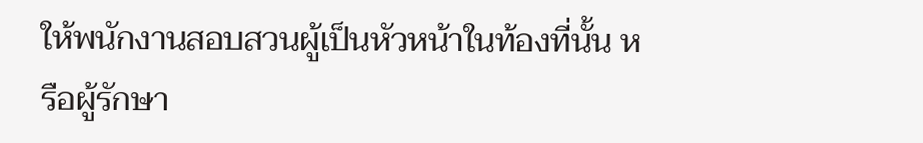ให้พนักงานสอบสวนผู้เป็นหัวหน้าในท้องที่นั้น หรือผู้รักษา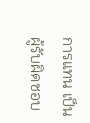การแทน เป็นผู้รับผิดชอบ